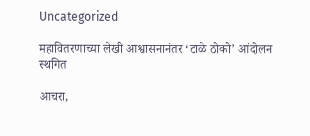Uncategorized

महावितरणाच्या लेखी आश्वासनानंतर ‘टाळे ठोको’ आंदोलन स्थगित

आचरा,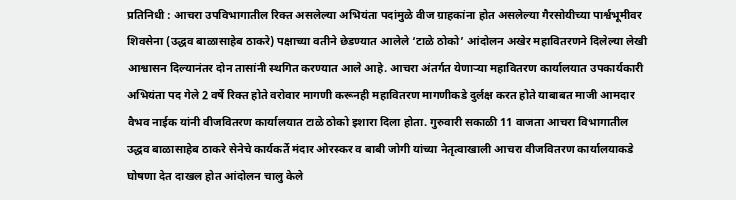प्रतिनिधी : आचरा उपविभागातील रिक्त असलेल्या अभियंता पदांमुळे वीज ग्राहकांना होत असलेल्या गैरसोयीच्या पार्श्वभूमीवर शिवसेना (उद्धव बाळासाहेब ठाकरे) पक्षाच्या वतीने छेडण्यात आलेले ‘टाळे ठोको’ आंदोलन अखेर महावितरणने दिलेल्या लेखी आश्वासन दिल्यानंतर दोन तासांनी स्थगित करण्यात आले आहे. आचरा अंतर्गत येणाऱ्या महावितरण कार्यालयात उपकार्यकारी अभियंता पद गेले 2 वर्षे रिक्त होते वरोवार मागणी करूनही महावितरण मागणीकडे दुर्लक्ष करत होते याबाबत माजी आमदार वैभव नाईक यांनी वीजवितरण कार्यालयात टाळे ठोको इशारा दिला होता. गुरुवारी सकाळी 11 वाजता आचरा विभागातील उद्धव बाळासाहेब ठाकरे सेनेचे कार्यकर्ते मंदार ओरस्कर व बाबी जोगी यांच्या नेतृत्वाखाली आचरा वीजवितरण कार्यालयाकडे घोषणा देत दाखल होत आंदोलन चालु केले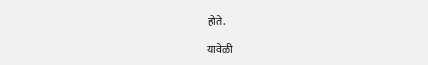होते.

यावेळी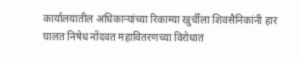कार्यालयातील अधिकाऱ्यांच्या रिकाम्या खुर्चीला शिवसैनिकांनी हार घालत निषेध नोंदवत महावितरणच्या विरोधात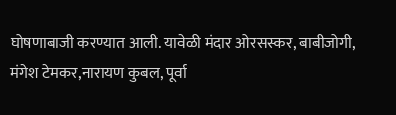घोषणाबाजी करण्यात आली. यावेळी मंदार ओरसस्कर, बाबीजोगी, मंगेश टेमकर,नारायण कुबल, पूर्वा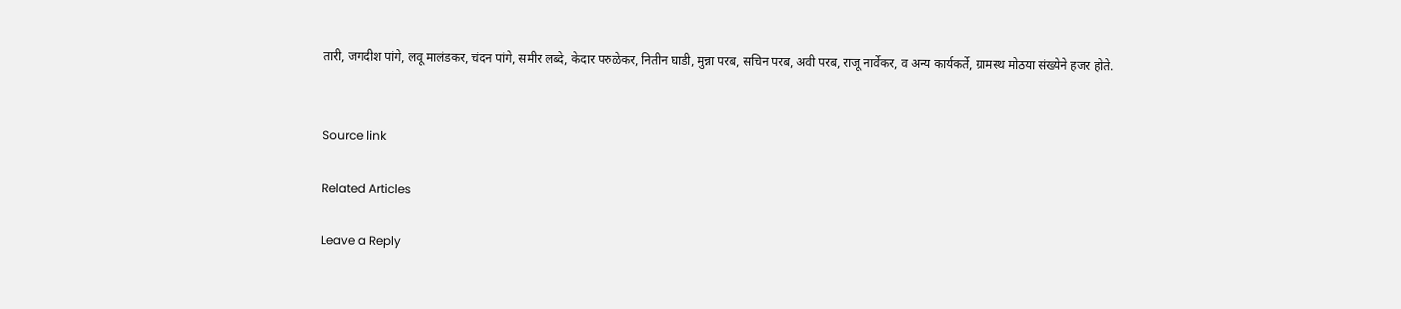तारी, जगदीश पांगे, लवू मालंडकर, चंदन पांगे, समीर लब्दे, केदार परुळेकर, नितीन घाडी, मुन्ना परब, सचिन परब, अवी परब, राजू नार्वेकर, व अन्य कार्यकर्ते, ग्रामस्थ मोठया संख्येने हजर होते.


Source link

Related Articles

Leave a Reply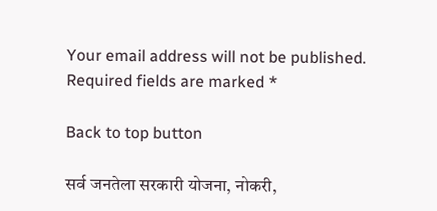Your email address will not be published. Required fields are marked *

Back to top button

सर्व जनतेला सरकारी योजना, नोकरी,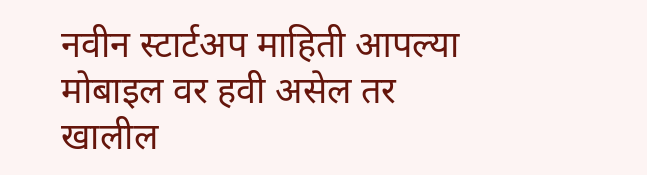नवीन स्टार्टअप माहिती आपल्या मोबाइल वर हवी असेल तर खालील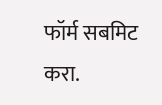फॉर्म सबमिट करा.